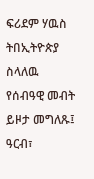ፍሪደም ሃዉስ ትበኢትዮጵያ ስላለዉ የሰብዓዊ መብት ይዞታ መግለጹ፤
ዓርብ፣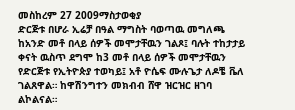መስከረም 27 2009ማስታወቂያ
ድርጅቱ በሆራ ኢሬቻ በዓል ማግስት ባወጣዉ መግለጫ ከአንድ መቶ በላይ ሰዎች መሞታቸዉን ገልጾ፤ ባሉት ተከታታይ ቀናት ዉስጥ ደግሞ ከ3 መቶ በላይ ሰዎች መሞታቸዉን የድርጅቱ የኢትዮጵያ ተወካይ፤ አቶ ዮሴፍ ሙሉጌታ ለዶቼ ቬለ ገልጸዋል። ከዋሽንግተን መክብብ ሸዋ ዝርዝር ዘገባ ልኮልናል።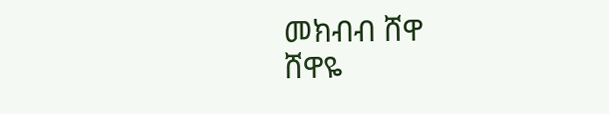መክብብ ሸዋ
ሸዋዬ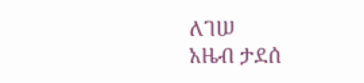ለገሠ
አዜብ ታደሰ